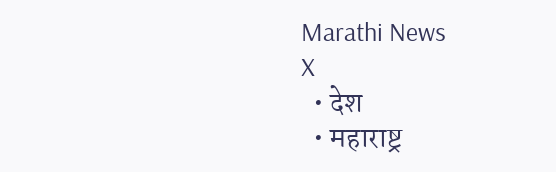Marathi News
X
  • देश
  • महाराष्ट्र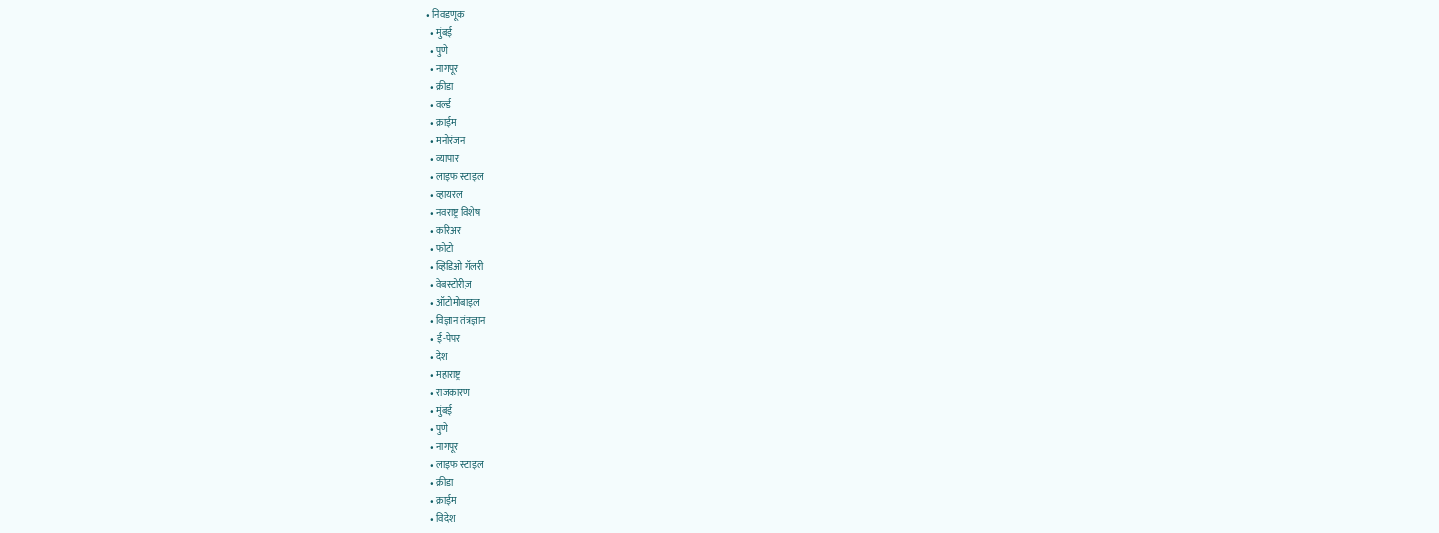• निवडणूक
  • मुंबई
  • पुणे
  • नागपूर
  • क्रीडा
  • वर्ल्ड
  • क्राईम
  • मनोरंजन
  • व्यापार
  • लाइफ स्टाइल
  • व्हायरल
  • नवराष्ट्र विशेष
  • करिअर
  • फोटो
  • व्हिडिओ गॅलरी
  • वेबस्टोरीज़
  • ऑटोमोबाइल
  • विज्ञान तंत्रज्ञान
  • ई-पेपर
  • देश
  • महाराष्ट्र
  • राजकारण
  • मुंबई
  • पुणे
  • नागपूर
  • लाइफ स्टाइल
  • क्रीडा
  • क्राईम
  • विदेश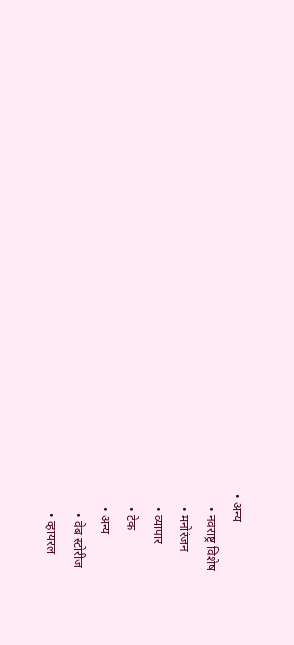• अन्य
    • नवराष्ट्र विशेष
    • मनोरंजन
    • व्यापार
    • टेक
    • अन्य
      • वेब स्टोरीज
      • व्हायरल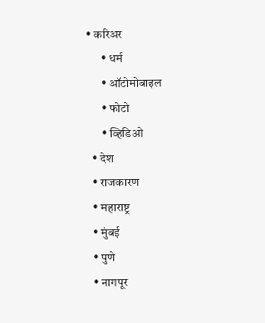• करिअर
      • धर्म
      • ऑटोमोबाइल
      • फोटो
      • व्हिडिओ
  • देश
  • राजकारण
  • महाराष्ट्र
  • मुंबई
  • पुणे
  • नागपूर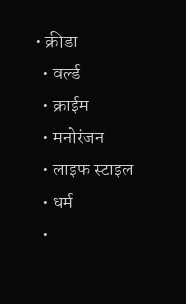• क्रीडा
  • वर्ल्ड
  • क्राईम
  • मनोरंजन
  • लाइफ स्टाइल
  • धर्म
  •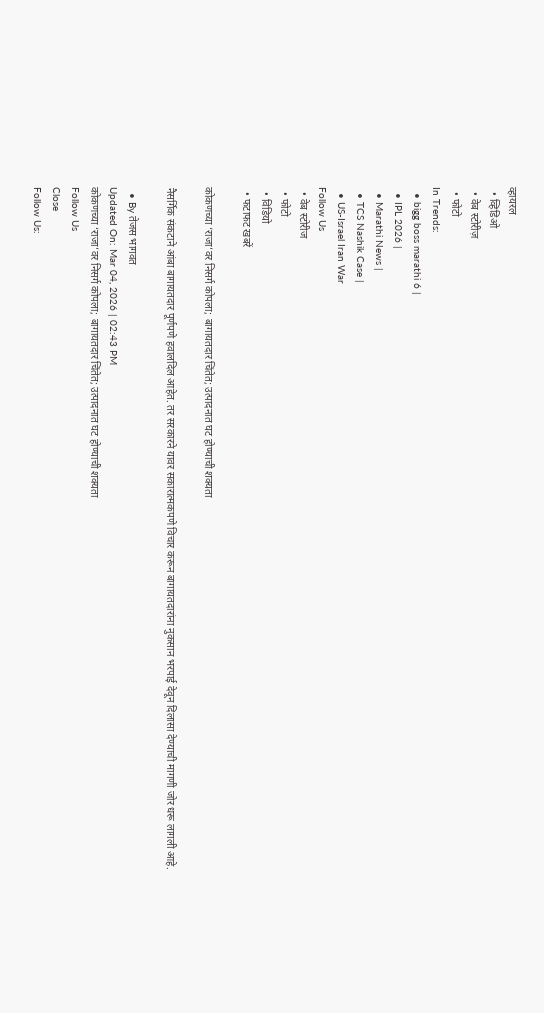व्हायरल
  • व्हिडिओ
  • वेब स्टोरीज़
  • फोटो
In Trends:
  • bigg boss marathi 6 |
  • IPL 2026 |
  • Marathi News |
  • TCS Nashik Case |
  • US-Israel Iran War
Follow Us
  • वेब स्टोरीज
  • फोटो
  • विडियो
  • फटाफट खबरें

कोकणच्या ‘राजा’वर निसर्ग कोपला; बागायतदार चिंतेत; उत्पादनात घट होण्याची शक्यता

नैसर्गिक संकटाने आंबा बागायतदार पूर्णपणे हवालदिल आहेत. तर सरकारने यावर सकारात्मकपणे विचार करून बागायतदारांना नुकसान भरपाई देवून दिलासा देण्याची मागणी जोर धरू लागली आहे.

  • By तेजस भागवत
Updated On: Mar 04, 2026 | 02:43 PM
कोकणच्या ‘राजा’वर निसर्ग कोपला; बागायतदार चिंतेत; उत्पादनात घट होण्याची शक्यता
Follow Us
Close
Follow Us: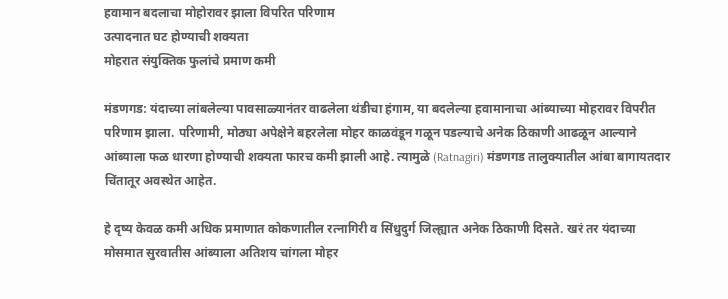हवामान बदलाचा मोहोरावर झाला विपरित परिणाम
उत्पादनात घट होण्याची शक्यता
मोहरात संयुक्तिक फुलांचे प्रमाण कमी

मंडणगड: यंदाच्या लांबलेल्या पावसाळ्यानंतर वाढलेला थंडीचा हंगाम, या बदलेल्या हवामानाचा आंब्याच्या मोहरावर विपरीत परिणाम झाला. परिणामी, मोठ्या अपेक्षेने बहरलेला मोहर काळवंडून गळून पडल्याचे अनेक ठिकाणी आढळून आल्याने आंब्याला फळ धारणा होण्याची शक्यता फारच कमी झाली आहे. त्यामुळे (Ratnagiri) मंडणगड तालुक्यातील आंबा बागायतदार चिंतातूर अवस्थेत आहेत.

हे दृष्य केवळ कमी अधिक प्रमाणात कोकणातील रत्नागिरी व सिंधुदुर्ग जिल्ह्यात अनेक ठिकाणी दिसते. खरं तर यंदाच्या मोसमात सुरवातीस आंब्याला अतिशय चांगला मोहर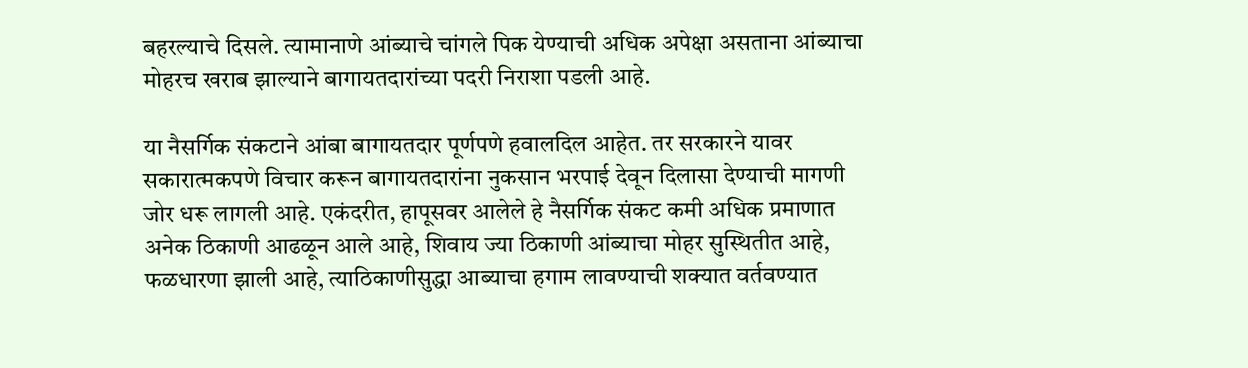बहरल्याचे दिसले. त्यामानाणे आंब्याचे चांगले पिक येण्याची अधिक अपेक्षा असताना आंब्याचा मोहरच खराब झाल्याने बागायतदारांच्या पदरी निराशा पडली आहे.

या नैसर्गिक संकटाने आंबा बागायतदार पूर्णपणे हवालदिल आहेत. तर सरकारने यावर सकारात्मकपणे विचार करून बागायतदारांना नुकसान भरपाई देवून दिलासा देण्याची मागणी जोर धरू लागली आहे. एकंदरीत, हापूसवर आलेले हे नैसर्गिक संकट कमी अधिक प्रमाणात अनेक ठिकाणी आढळून आले आहे, शिवाय ज्या ठिकाणी आंब्याचा मोहर सुस्थितीत आहे, फळधारणा झाली आहे, त्याठिकाणीसुद्धा आब्याचा हगाम लावण्याची शक्यात वर्तवण्यात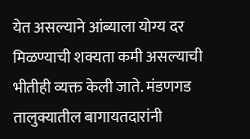येत असल्याने आंब्याला योग्य दर मिळण्याची शक्यता कमी असल्याची भीतीही व्यक्त केली जाते. मंडणगड तालुक्यातील बागायतदारांनी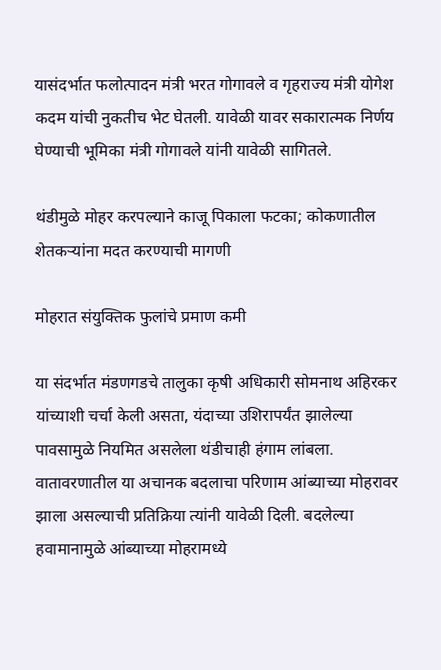यासंदर्भात फलोत्पादन मंत्री भरत गोगावले व गृहराज्य मंत्री योगेश कदम यांची नुकतीच भेट घेतली. यावेळी यावर सकारात्मक निर्णय घेण्याची भूमिका मंत्री गोगावले यांनी यावेळी सागितले.

थंडीमुळे मोहर करपल्याने काजू पिकाला फटका; कोकणातील शेतकऱ्यांना मदत करण्याची मागणी

मोहरात संयुक्तिक फुलांचे प्रमाण कमी

या संदर्भात मंडणगडचे तालुका कृषी अधिकारी सोमनाथ अहिरकर यांच्याशी चर्चा केली असता, यंदाच्या उशिरापर्यंत झालेल्या पावसामुळे नियमित असलेला थंडीचाही हंगाम लांबला. वातावरणातील या अचानक बदलाचा परिणाम आंब्याच्या मोहरावर झाला असल्याची प्रतिक्रिया त्यांनी यावेळी दिली. बदलेल्या हवामानामुळे आंब्याच्या मोहरामध्ये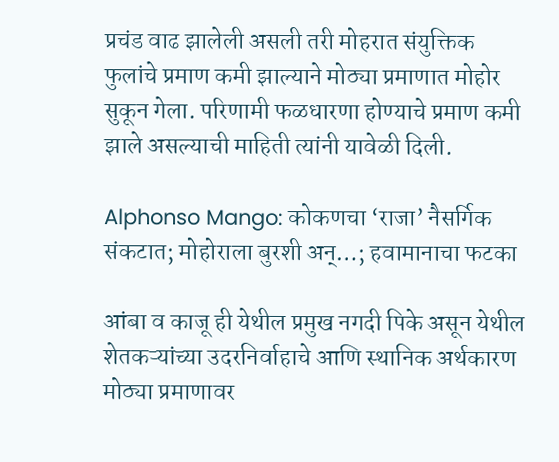प्रचंड वाढ झालेली असली तरी मोहरात संयुक्तिक फुलांचे प्रमाण कमी झाल्याने मोठ्या प्रमाणात मोहोर सुकून गेला. परिणामी फळधारणा होण्याचे प्रमाण कमी झाले असल्याची माहिती त्यांनी यावेळी दिली.

Alphonso Mango: कोकणचा ‘राजा’ नैसर्गिक संकटात; मोहोराला बुरशी अन्…; हवामानाचा फटका

आंबा व काजू ही येथील प्रमुख नगदी पिके असून येथील शेतकऱ्यांच्या उदरनिर्वाहाचे आणि स्थानिक अर्थकारण मोठ्या प्रमाणावर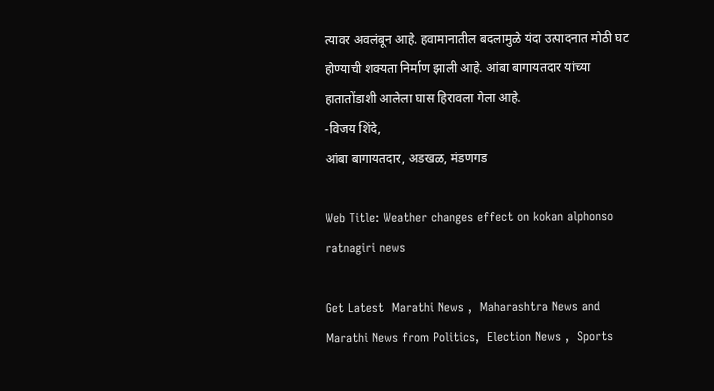त्यावर अवलंबून आहे. हवामानातील बदलामुळे यंदा उत्पादनात मोठी घट होण्याची शक्यता निर्माण झाली आहे. आंबा बागायतदार यांच्या हातातोंडाशी आलेला घास हिरावला गेला आहे.
-विजय शिंदे,
आंबा बागायतदार, अडखळ, मंडणगड

Web Title: Weather changes effect on kokan alphonso ratnagiri news

Get Latest  Marathi News ,  Maharashtra News and  Marathi News from Politics,  Election News ,  Sports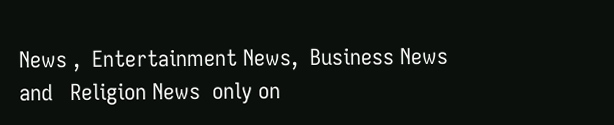News ,  Entertainment News,  Business News and   Religion News  only on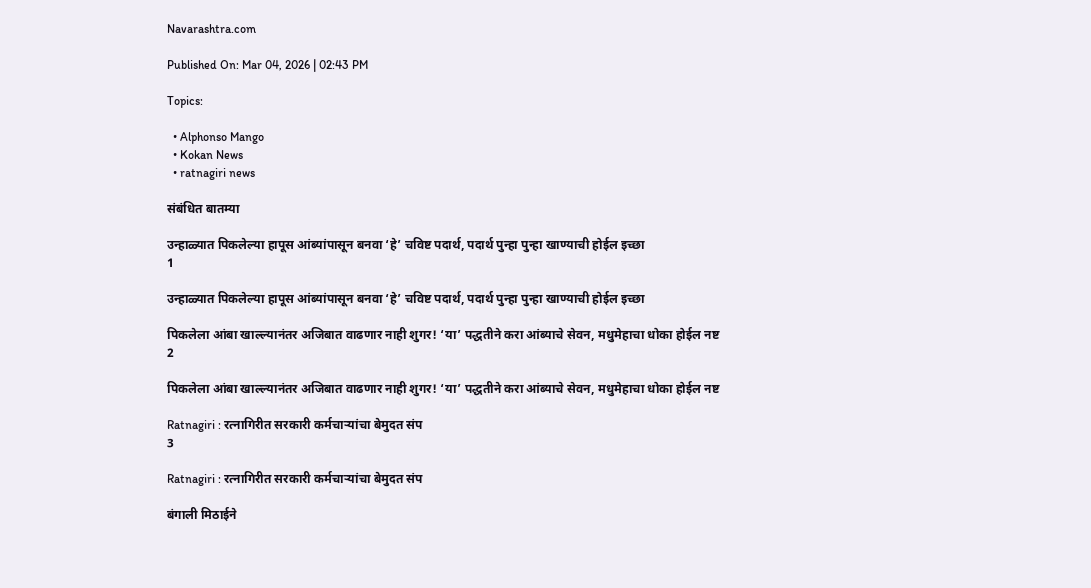Navarashtra.com

Published On: Mar 04, 2026 | 02:43 PM

Topics:

  • Alphonso Mango
  • Kokan News
  • ratnagiri news

संबंधित बातम्या

उन्हाळ्यात पिकलेल्या हापूस आंब्यांपासून बनवा ‘हे’ चविष्ट पदार्थ, पदार्थ पुन्हा पुन्हा खाण्याची होईल इच्छा
1

उन्हाळ्यात पिकलेल्या हापूस आंब्यांपासून बनवा ‘हे’ चविष्ट पदार्थ, पदार्थ पुन्हा पुन्हा खाण्याची होईल इच्छा

पिकलेला आंबा खाल्ल्यानंतर अजिबात वाढणार नाही शुगर! ‘या’ पद्धतीने करा आंब्याचे सेवन, मधुमेहाचा धोका होईल नष्ट
2

पिकलेला आंबा खाल्ल्यानंतर अजिबात वाढणार नाही शुगर! ‘या’ पद्धतीने करा आंब्याचे सेवन, मधुमेहाचा धोका होईल नष्ट

Ratnagiri : रत्नागिरीत सरकारी कर्मचाऱ्यांचा बेमुदत संप
3

Ratnagiri : रत्नागिरीत सरकारी कर्मचाऱ्यांचा बेमुदत संप

बंगाली मिठाईने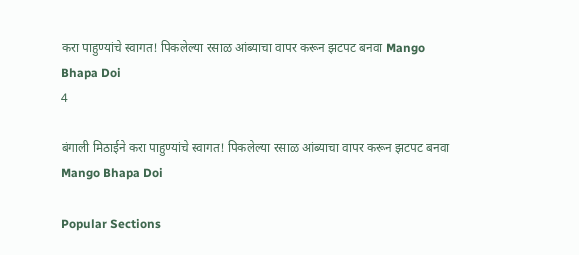करा पाहुण्यांचे स्वागत! पिकलेल्या रसाळ आंब्याचा वापर करून झटपट बनवा Mango Bhapa Doi
4

बंगाली मिठाईने करा पाहुण्यांचे स्वागत! पिकलेल्या रसाळ आंब्याचा वापर करून झटपट बनवा Mango Bhapa Doi

Popular Sections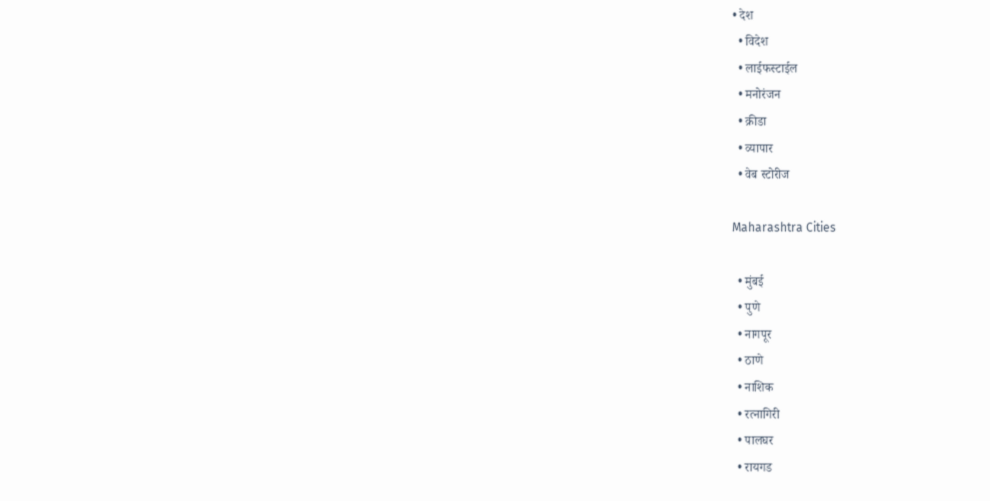• देश
  • विदेश
  • लाईफस्टाईल
  • मनोरंजन
  • क्रीडा
  • व्यापार
  • वेब स्टोरीज

Maharashtra Cities

  • मुंबई
  • पुणे
  • नागपूर
  • ठाणे
  • नाशिक
  • रत्नागिरी
  • पालघर
  • रायगड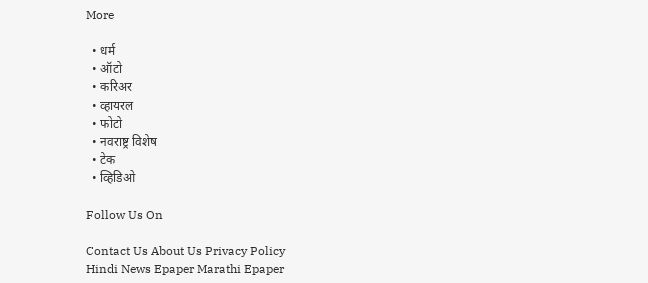More

  • धर्म
  • ऑटो
  • करिअर
  • व्हायरल
  • फोटो
  • नवराष्ट्र विशेष
  • टेक
  • व्हिडिओ

Follow Us On

Contact Us About Us Privacy Policy
Hindi News Epaper Marathi Epaper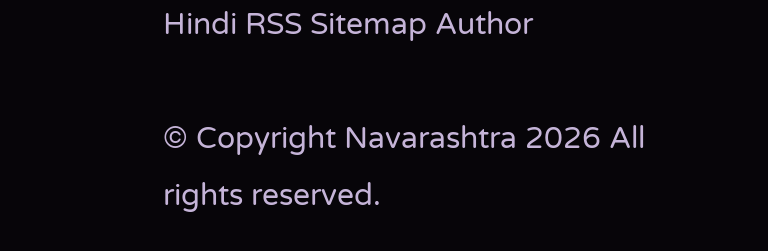Hindi RSS Sitemap Author

© Copyright Navarashtra 2026 All rights reserved.